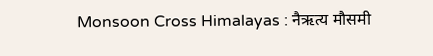Monsoon Cross Himalayas : नैऋत्य मौसमी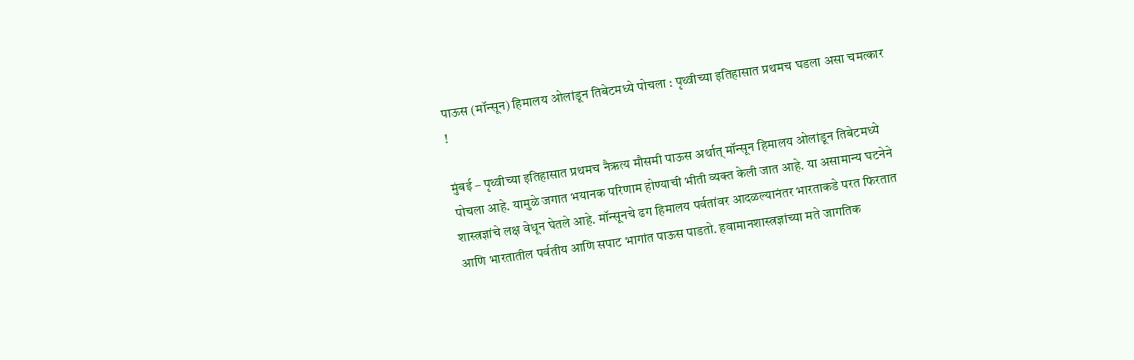पाऊस (मॉन्सून) हिमालय ओलांडून तिबेटमध्ये पोचला : पृथ्वीच्या इतिहासात प्रथमच घडला असा चमत्कार !

मुंबई – पृथ्वीच्या इतिहासात प्रथमच नैऋत्य मौसमी पाऊस अर्थात् मॉन्सून हिमालय ओलांडून तिबेटमध्ये पोचला आहे. यामुळे जगात भयानक परिणाम होण्याची भीती व्यक्त केली जात आहे. या असामान्य घटनेने शास्त्रज्ञांचे लक्ष वेधून घेतले आहे. मॉन्सूनचे ढग हिमालय पर्वतांवर आदळल्यानंतर भारताकडे परत फिरतात आणि भारतातील पर्वतीय आणि सपाट भागांत पाऊस पाडतो. हवामानशास्त्रज्ञांच्या मते जागतिक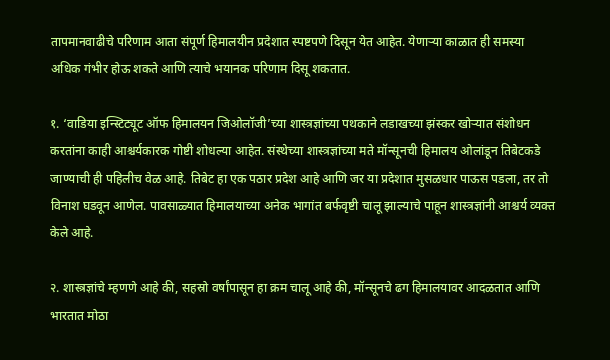तापमानवाढीचे परिणाम आता संपूर्ण हिमालयीन प्रदेशात स्पष्टपणे दिसून येत आहेत. येणार्‍या काळात ही समस्या अधिक गंभीर होऊ शकते आणि त्याचे भयानक परिणाम दिसू शकतात.

१. ‘वाडिया इन्स्टिट्यूट ऑफ हिमालयन जिओलॉजी’च्या शास्त्रज्ञांच्या पथकाने लडाखच्या झंस्कर खोर्‍यात संशोधन करतांना काही आश्चर्यकारक गोष्टी शोधल्या आहेत. संस्थेच्या शास्त्रज्ञांच्या मते मॉन्सूनची हिमालय ओलांडून तिबेटकडे जाण्याची ही पहिलीच वेळ आहे. तिबेट हा एक पठार प्रदेश आहे आणि जर या प्रदेशात मुसळधार पाऊस पडला, तर तो विनाश घडवून आणेल. पावसाळ्यात हिमालयाच्या अनेक भागांत बर्फवृष्टी चालू झाल्याचे पाहून शास्त्रज्ञांनी आश्चर्य व्यक्त केले आहे.

२. शास्त्रज्ञांचे म्हणणे आहे की, सहस्रो वर्षांपासून हा क्रम चालू आहे की, मॉन्सूनचे ढग हिमालयावर आदळतात आणि भारतात मोठा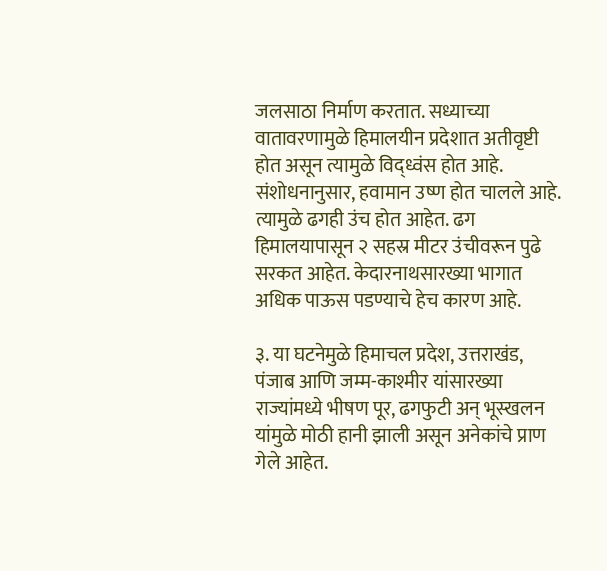जलसाठा निर्माण करतात. सध्याच्या वातावरणामुळे हिमालयीन प्रदेशात अतीवृष्टी होत असून त्यामुळे विद्ध्वंस होत आहे. संशोधनानुसार, हवामान उष्ण होत चालले आहे. त्यामुळे ढगही उंच होत आहेत. ढग हिमालयापासून २ सहस्र मीटर उंचीवरून पुढे सरकत आहेत. केदारनाथसारख्या भागात अधिक पाऊस पडण्याचे हेच कारण आहे.

३. या घटनेमुळे हिमाचल प्रदेश, उत्तराखंड, पंजाब आणि जम्म-काश्मीर यांसारख्या राज्यांमध्ये भीषण पूर, ढगफुटी अन् भूस्खलन यांमुळे मोठी हानी झाली असून अनेकांचे प्राण गेले आहेत.